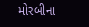મોરબીના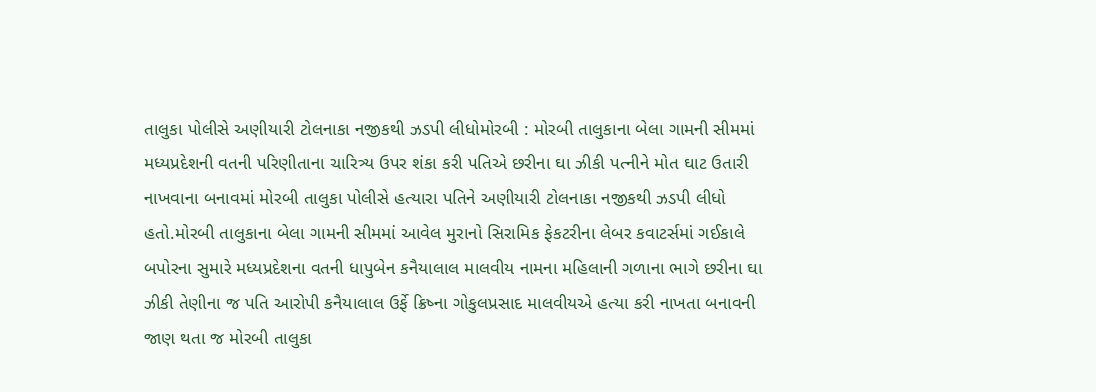તાલુકા પોલીસે અણીયારી ટોલનાકા નજીકથી ઝડપી લીધોમોરબી : મોરબી તાલુકાના બેલા ગામની સીમમાં મધ્યપ્રદેશની વતની પરિણીતાના ચારિત્ર્ય ઉપર શંકા કરી પતિએ છરીના ઘા ઝીકી પત્નીને મોત ઘાટ ઉતારી નાખવાના બનાવમાં મોરબી તાલુકા પોલીસે હત્યારા પતિને અણીયારી ટોલનાકા નજીકથી ઝડપી લીધો હતો.મોરબી તાલુકાના બેલા ગામની સીમમાં આવેલ મુરાનો સિરામિક ફેકટરીના લેબર કવાટર્સમાં ગઈકાલે બપોરના સુમારે મધ્યપ્રદેશના વતની ધાપુબેન કનૈયાલાલ માલવીય નામના મહિલાની ગળાના ભાગે છરીના ઘા ઝીકી તેણીના જ પતિ આરોપી કનૈયાલાલ ઉર્ફે ક્રિષ્ના ગોકુલપ્રસાદ માલવીયએ હત્યા કરી નાખતા બનાવની જાણ થતા જ મોરબી તાલુકા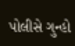પોલીસે ગુન્હો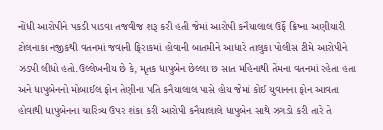નોંધી આરોપીને પકડી પાડવા તજવીજ શરૂ કરી હતી જેમાં આરોપી કનૈયાલાલ ઉર્ફે ક્રિષ્ના અણીયારી ટોલનાકા નજીકથી વતનમાં જવાની ફિરાકમાં હોવાની બાતમીને આધારે તાલુકા પોલીસ ટીમે આરોપીને ઝડપી લીધો હતો.ઉલ્લેખનીય છે કે, મૃતક ધાપુબેન છેલ્લા છ સાત મહિનાથી તેંમના વતનમાં રહેતા હતા અને ધાપુબેનનો મોબાઈલ ફોન તેણીના પતિ કનૈયાલાલ પાસે હોય જેમાં કોઈ યુવાનના ફોન આવતા હોવાથી ધાપુબેનના ચારિત્ર્ય ઉપર શંકા કરી આરોપી કનૈયાલાલે ધાપુબેન સાથે ઝગડો કરી તારે તે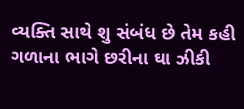વ્યક્તિ સાથે શુ સંબંધ છે તેમ કહી ગળાના ભાગે છરીના ઘા ઝીકી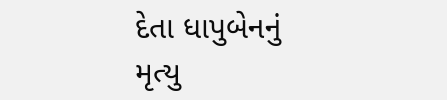દેતા ધાપુબેનનું મૃત્યુ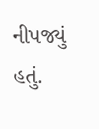નીપજ્યું હતું.